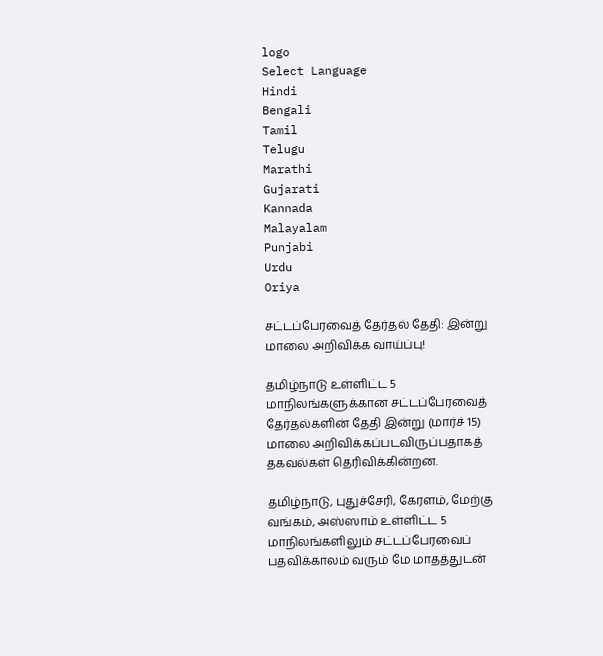logo
Select Language
Hindi
Bengali
Tamil
Telugu
Marathi
Gujarati
Kannada
Malayalam
Punjabi
Urdu
Oriya

சட்டப்பேரவைத் தேர்தல் தேதி: இன்று மாலை அறிவிக்க வாய்ப்பு!

தமிழ்நாடு உள்ளிட்ட 5 மாநிலங்களுக்கான சட்டப்பேரவைத் தேர்தல்களின் தேதி இன்று (மார்ச் 15) மாலை அறிவிக்கப்படவிருப்பதாகத் தகவல்கள் தெரிவிக்கின்றன.

தமிழ்நாடு, புதுச்சேரி, கேரளம், மேற்கு வங்கம், அஸ்ஸாம் உள்ளிட்ட 5 மாநிலங்களிலும் சட்டப்பேரவைப் பதவிக்காலம் வரும் மே மாதத்துடன்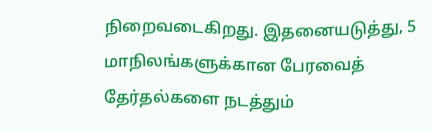நிறைவடைகிறது. இதனையடுத்து, 5 மாநிலங்களுக்கான பேரவைத் தேர்தல்களை நடத்தும்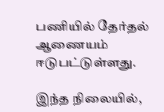பணியில் தேர்தல் ஆணையம் ஈடுபட்டுள்ளது.

இந்த நிலையில்,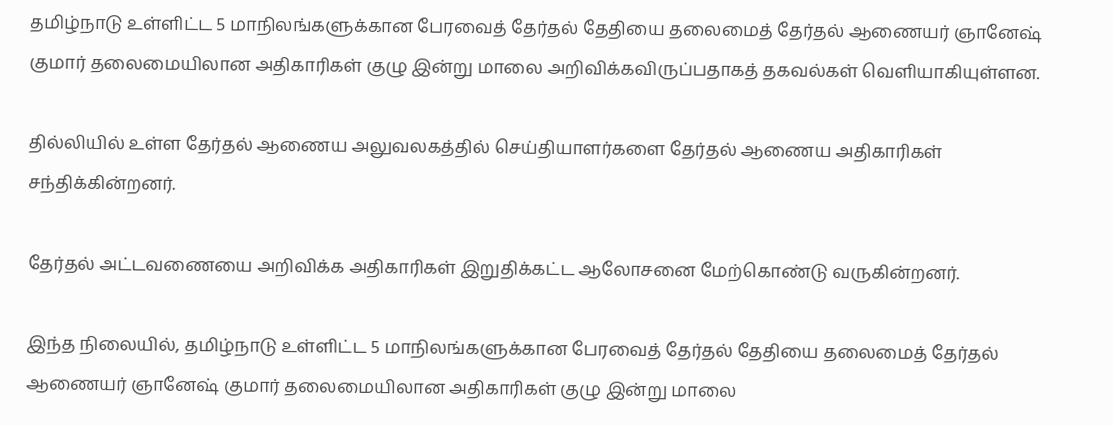தமிழ்நாடு உள்ளிட்ட 5 மாநிலங்களுக்கான பேரவைத் தேர்தல் தேதியை தலைமைத் தேர்தல் ஆணையர் ஞானேஷ் குமார் தலைமையிலான அதிகாரிகள் குழு இன்று மாலை அறிவிக்கவிருப்பதாகத் தகவல்கள் வெளியாகியுள்ளன.

தில்லியில் உள்ள தேர்தல் ஆணைய அலுவலகத்தில் செய்தியாளர்களை தேர்தல் ஆணைய அதிகாரிகள் சந்திக்கின்றனர்.

தேர்தல் அட்டவணையை அறிவிக்க அதிகாரிகள் இறுதிக்கட்ட ஆலோசனை மேற்கொண்டு வருகின்றனர்.

இந்த நிலையில், தமிழ்நாடு உள்ளிட்ட 5 மாநிலங்களுக்கான பேரவைத் தேர்தல் தேதியை தலைமைத் தேர்தல் ஆணையர் ஞானேஷ் குமார் தலைமையிலான அதிகாரிகள் குழு இன்று மாலை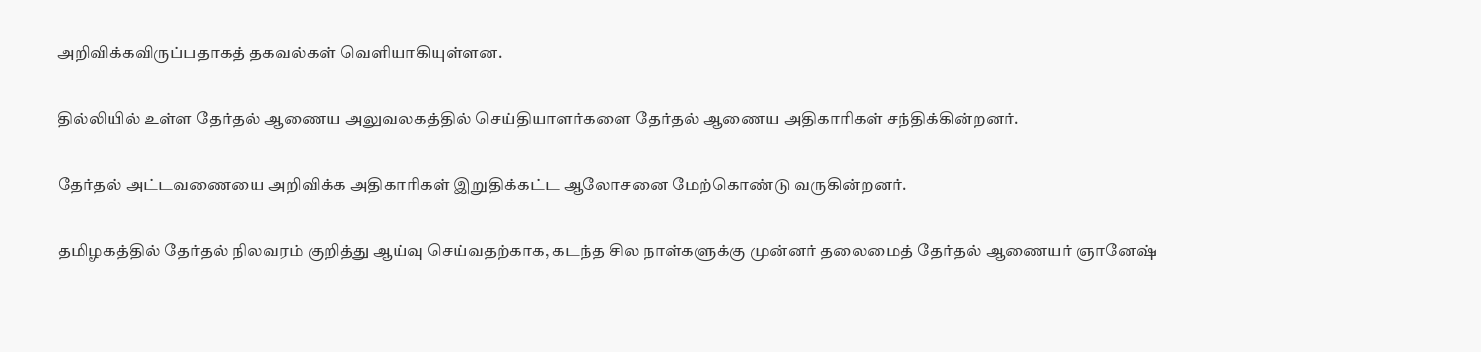அறிவிக்கவிருப்பதாகத் தகவல்கள் வெளியாகியுள்ளன.

தில்லியில் உள்ள தேர்தல் ஆணைய அலுவலகத்தில் செய்தியாளர்களை தேர்தல் ஆணைய அதிகாரிகள் சந்திக்கின்றனர்.

தேர்தல் அட்டவணையை அறிவிக்க அதிகாரிகள் இறுதிக்கட்ட ஆலோசனை மேற்கொண்டு வருகின்றனர்.

தமிழகத்தில் தேர்தல் நிலவரம் குறித்து ஆய்வு செய்வதற்காக, கடந்த சில நாள்களுக்கு முன்னர் தலைமைத் தேர்தல் ஆணையர் ஞானேஷ்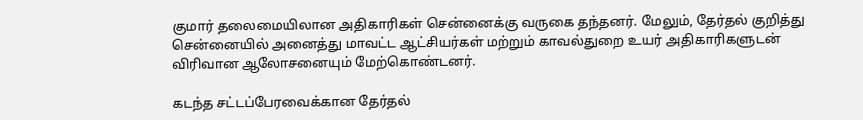குமார் தலைமையிலான அதிகாரிகள் சென்னைக்கு வருகை தந்தனர். மேலும், தேர்தல் குறித்து சென்னையில் அனைத்து மாவட்ட ஆட்சியர்கள் மற்றும் காவல்துறை உயர் அதிகாரிகளுடன் விரிவான ஆலோசனையும் மேற்கொண்டனர்.

கடந்த சட்டப்பேரவைக்கான தேர்தல்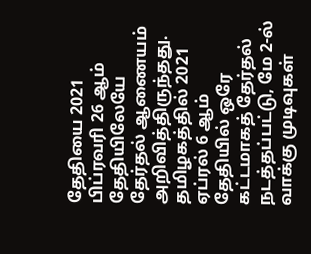தேதியை 2021 பிப்ரவரி 26 ஆம் தேதியிலேயே தேர்தல் ஆணையம் அறிவித்திருந்தது. தமிழகத்தில் 2021 ஏப்ரல் 6 ஆம் தேதியில் ஒரே கட்டமாகத் தேர்தல் நடத்தப்பட்டு, மே 2-ல் வாக்கு முடிவுகள்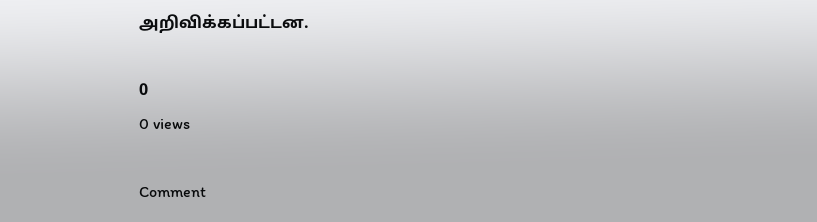அறிவிக்கப்பட்டன.

0
0 views

Comment